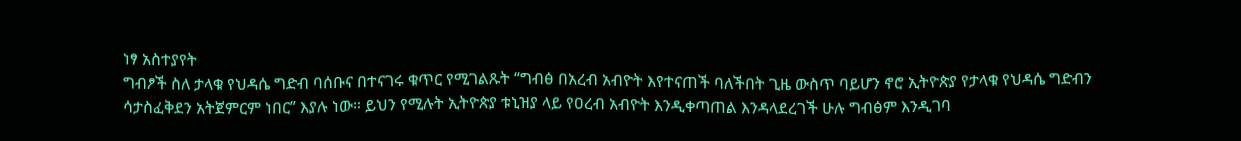ነፃ አስተያየት
ግብፆች ስለ ታላቁ የህዳሴ ግድብ ባሰቡና በተናገሩ ቁጥር የሚገልጹት “ግብፅ በአረብ አብዮት እየተናጠች ባለችበት ጊዜ ውስጥ ባይሆን ኖሮ ኢትዮጵያ የታላቁ የህዳሴ ግድብን ሳታስፈቅደን አትጀምርም ነበር” እያሉ ነው። ይህን የሚሉት ኢትዮጵያ ቱኒዝያ ላይ የዐረብ አብዮት እንዲቀጣጠል እንዳላደረገች ሁሉ ግብፅም እንዲገባ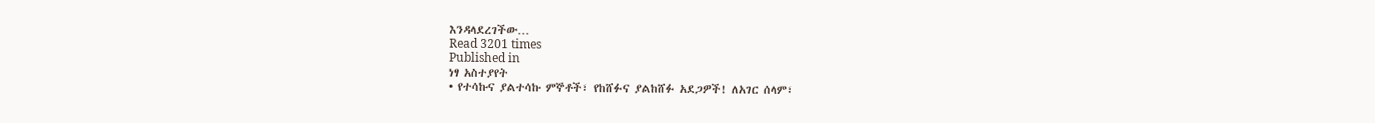እንዳላደረገችው…
Read 3201 times
Published in
ነፃ አስተያየት
• የተሳኩና ያልተሳኩ ምኞቶች፣ የከሸፉና ያልከሸፉ አደጋዎች! ለአገር ሰላም፣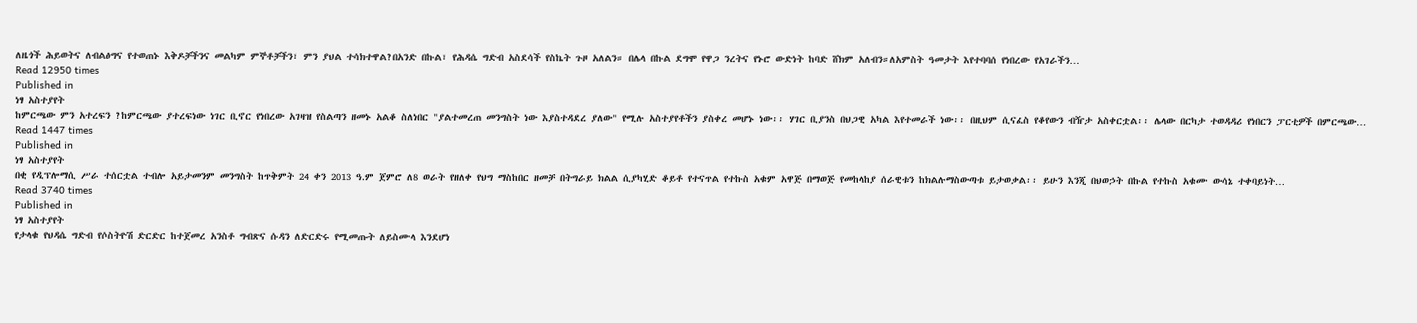ለዜጎች ሕይወትና ለብልፅግና የተወጠኑ እቅዶቻችንና መልካም ምኞቶቻችን፣ ምን ያህል ተሳክተዋል?በአንድ በኩል፣ የሕዳሴ ግድብ አስደሳች የስኬት ጉዞ አለልን። በሌላ በኩል ደግሞ የዋጋ ንረትና የኑሮ ውድነት ከባድ ሸክም አለብን።ለአምስት ዓመታት እየተባባሰ የነበረው የአገራችን…
Read 12950 times
Published in
ነፃ አስተያየት
ከምርጫው ምን አተረፍን ?ከምርጫው ያተረፍነው ነገር ቢኖር የነበረው አገዛዝ የስልጣን ዘመኑ አልቆ ስለነበር "ያልተመረጠ መንግስት ነው እያስተዳደረ ያለው" የሚሉ አስተያየቶችን ያስቀረ መሆኑ ነው፡፡ ሃገር ቢያንስ በህጋዊ አካል እየተመራች ነው፡፡ በዚህም ሲናፈስ የቆየውን ብዥታ አስቀርቷል፡፡ ሌላው በርካታ ተወዳዳሪ የነበርን ፓርቲዎች በምርጫው…
Read 1447 times
Published in
ነፃ አስተያየት
በቂ የዲፕሎማሲ ሥራ ተሰርቷል ተብሎ አይታመንም መንግስት ከጥቅምት 24 ቀን 2013 ዓ.ም ጀምሮ ለ8 ወራት የዘለቀ የህግ ማስከበር ዘመቻ በትግራይ ክልል ሲያካሂድ ቆይቶ የተናጥል የተኩስ አቁም አዋጅ በማወጅ የመከላከያ ሰራዊቱን ከክልሉማስውጣቱ ይታወቃል፡፡ ይሁን እንጂ በህወኃት በኩል የተኩስ አቁሙ ውሳኔ ተቀባይነት…
Read 3740 times
Published in
ነፃ አስተያየት
የታላቁ የህዳሴ ግድብ የሶስትዮሽ ድርድር ከተጀመረ አንስቶ ግብጽና ሱዳን ለድርድሩ የሚመጡት ለይስሙላ እንደሆነ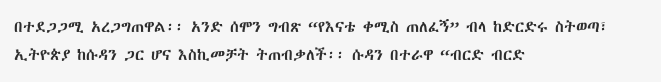በተደጋጋሚ አረጋግጠዋል፡፡ አንድ ሰሞን ግብጽ “የእናቴ ቀሚስ ጠለፈኝ” ብላ ከድርድሩ ስትወጣ፣ ኢትዮጵያ ከሱዳን ጋር ሆና እስኪመቻት ትጠብቃለች፡፡ ሱዳን በተራዋ “ብርድ ብርድ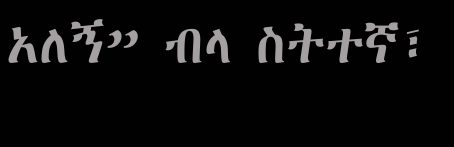አለኝ” ብላ ስትተኛ፣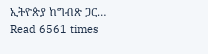ኢትዮጵያ ከግብጽ ጋር…
Read 6561 times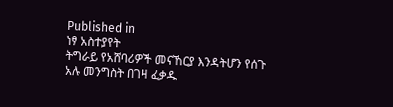Published in
ነፃ አስተያየት
ትግራይ የአሸባሪዎች መናኸርያ እንዳትሆን የሰጉ አሉ መንግስት በገዛ ፈቃዱ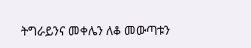ትግራይንና መቀሌን ለቆ መውጣቱን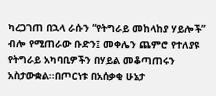ካረጋገጠ በኋላ ራሱን “የትግራይ መከላከያ ሃይሎች” ብሎ የሚጠራው ቡድን፤ መቀሌን ጨምሮ የተለያዩ የትግራይ አካባቢዎችን በሃይል መቆጣጠሩን አስታውቋል፡፡በጦርነቱ በአሰቃቂ ሁኔታ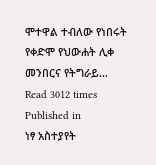ሞተዋል ተብለው የነበሩት የቀድሞ የህውሐት ሊቀ መንበርና የትግራይ…
Read 3012 times
Published in
ነፃ አስተያየት